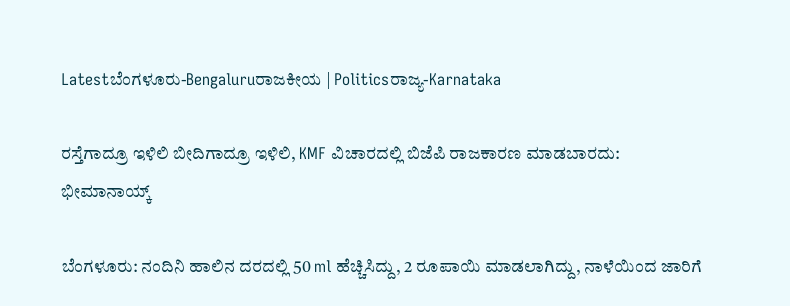Latestಬೆಂಗಳೂರು-Bengaluruರಾಜಕೀಯ | Politicsರಾಜ್ಯ-Karnataka

ರಸ್ತೆಗಾದ್ರೂ ಇಳಿಲಿ ಬೀದಿಗಾದ್ರೂ ಇಳಿಲಿ, KMF ವಿಚಾರದಲ್ಲಿ ಬಿಜೆಪಿ ರಾಜಕಾರಣ ಮಾಡಬಾರದು: ಭೀಮಾನಾಯ್ಕ್

ಬೆಂಗಳೂರು: ನಂದಿನಿ ಹಾಲಿನ ದರದಲ್ಲಿ 50 ml ಹೆಚ್ಚಿಸಿದ್ದು, 2 ರೂಪಾಯಿ ಮಾಡಲಾಗಿದ್ದು, ನಾಳೆಯಿಂದ ಜಾರಿಗೆ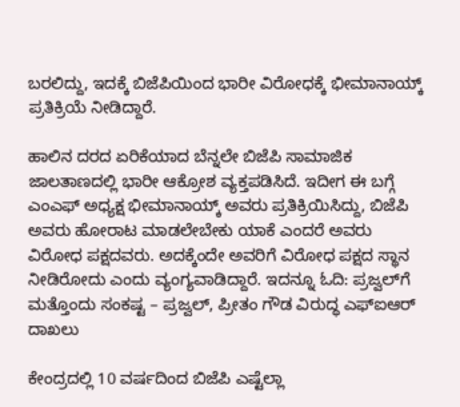ಬರಲಿದ್ದು, ಇದಕ್ಕೆ ಬಿಜೆಪಿಯಿಂದ ಭಾರೀ ವಿರೋಧಕ್ಕೆ ಭೀಮಾನಾಯ್ಕ್ ಪ್ರತಿಕ್ರಿಯೆ ನೀಡಿದ್ದಾರೆ.

ಹಾಲಿನ ದರದ ಏರಿಕೆಯಾದ ಬೆನ್ನಲೇ ಬಿಜೆಪಿ ಸಾಮಾಜಿಕ ಜಾಲತಾಣದಲ್ಲಿ ಭಾರೀ ಆಕ್ರೋಶ ವ್ಯಕ್ತಪಡಿಸಿದೆ. ಇದೀಗ ಈ ಬಗ್ಗೆ ಎಂಎಫ್ ಅಧ್ಯಕ್ಷ ಭೀಮಾನಾಯ್ಕ್ ಅವರು ಪ್ರತಿಕ್ರಿಯಿಸಿದ್ದು, ಬಿಜೆಪಿ ಅವರು ಹೋರಾಟ ಮಾಡಲೇಬೇಕು ಯಾಕೆ ಎಂದರೆ ಅವರು ವಿರೋಧ ಪಕ್ಷದವರು. ಅದಕ್ಕೆಂದೇ ಅವರಿಗೆ ವಿರೋಧ ಪಕ್ಷದ ಸ್ಥಾನ ನೀಡಿರೋದು ಎಂದು ವ್ಯಂಗ್ಯವಾಡಿದ್ದಾರೆ. ಇದನ್ನೂ ಓದಿ: ಪ್ರಜ್ವಲ್‌ಗೆ ಮತ್ತೊಂದು ಸಂಕಷ್ಟ – ಪ್ರಜ್ವಲ್‌, ಪ್ರೀತಂ ಗೌಡ ವಿರುದ್ಧ ಎಫ್ಐಆರ್ ದಾಖಲು

ಕೇಂದ್ರದಲ್ಲಿ 10 ವರ್ಷದಿಂದ ಬಿಜೆಪಿ ಎಷ್ಟೆಲ್ಲಾ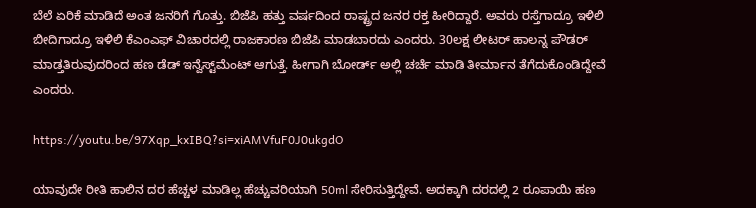ಬೆಲೆ ಏರಿಕೆ ಮಾಡಿದೆ ಅಂತ ಜನರಿಗೆ ಗೊತ್ತು. ಬಿಜೆಪಿ ಹತ್ತು ವರ್ಷದಿಂದ ರಾಷ್ಟ್ರದ ಜನರ ರಕ್ತ ಹೀರಿದ್ದಾರೆ. ಅವರು ರಸ್ತೆಗಾದ್ರೂ ಇಳಿಲಿ ಬೀದಿಗಾದ್ರೂ ಇಳಿಲಿ ಕೆಎಂಎಫ್ ವಿಚಾರದಲ್ಲಿ ರಾಜಕಾರಣ ಬಿಜೆಪಿ ಮಾಡಬಾರದು ಎಂದರು. 30ಲಕ್ಷ ಲೀಟರ್ ಹಾಲನ್ನ ಪೌಡರ್ ಮಾಡ್ತತಿರುವುದರಿಂದ ಹಣ ಡೆಡ್ ಇನ್ವೆಸ್ಟ್‌ಮೆಂಟ್ ಆಗುತ್ತೆ. ಹೀಗಾಗಿ ಬೋರ್ಡ್ ಅಲ್ಲಿ ಚರ್ಚೆ ಮಾಡಿ ತೀರ್ಮಾನ ತೆಗೆದುಕೊಂಡಿದ್ದೇವೆ ಎಂದರು.

https://youtu.be/97Xqp_kxIBQ?si=xiAMVfuF0J0ukgdO

ಯಾವುದೇ ರೀತಿ ಹಾಲಿನ‌ ದರ ಹೆಚ್ಚಳ‌ ಮಾಡಿಲ್ಲ ಹೆಚ್ಚುವರಿಯಾಗಿ 50ml ಸೇರಿಸುತ್ತಿದ್ದೇವೆ. ಅದಕ್ಕಾಗಿ ದರದಲ್ಲಿ 2 ರೂಪಾಯಿ ಹಣ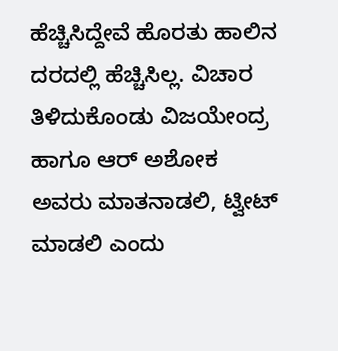ಹೆಚ್ಚಿಸಿದ್ದೇವೆ ಹೊರತು ಹಾಲಿನ ದರದಲ್ಲಿ ಹೆಚ್ಚಿಸಿಲ್ಲ. ವಿಚಾರ ತಿಳಿದುಕೊಂಡು ವಿಜಯೇಂದ್ರ ಹಾಗೂ ಆರ್ ಅಶೋಕ ಅವರು ಮಾತನಾಡಲಿ, ಟ್ವೀಟ್ ಮಾಡಲಿ ಎಂದು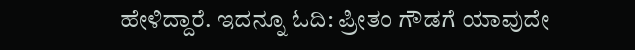ಹೇಳಿದ್ದಾರೆ. ಇದನ್ನೂ ಓದಿ: ಪ್ರೀತಂ ಗೌಡಗೆ ಯಾವುದೇ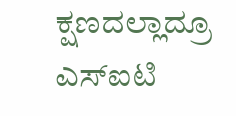ಕ್ಷಣದಲ್ಲಾದ್ರೂ ಎಸ್‌ಐಟಿ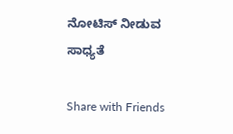ನೋಟಿಸ್‌ ನೀಡುವ ಸಾಧ್ಯತೆ

Share with Friends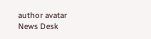author avatar
News Desk